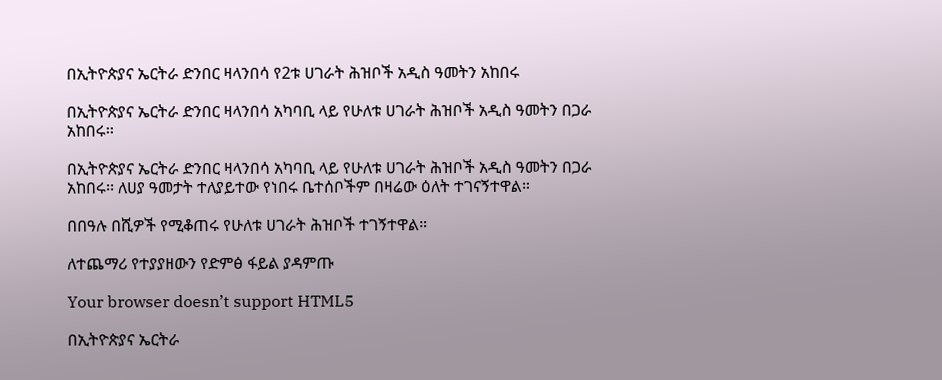በኢትዮጵያና ኤርትራ ድንበር ዛላንበሳ የ2ቱ ሀገራት ሕዝቦች አዲስ ዓመትን አከበሩ

በኢትዮጵያና ኤርትራ ድንበር ዛላንበሳ አካባቢ ላይ የሁለቱ ሀገራት ሕዝቦች አዲስ ዓመትን በጋራ አከበሩ፡፡

በኢትዮጵያና ኤርትራ ድንበር ዛላንበሳ አካባቢ ላይ የሁለቱ ሀገራት ሕዝቦች አዲስ ዓመትን በጋራ አከበሩ፡፡ ለሀያ ዓመታት ተለያይተው የነበሩ ቤተሰቦችም በዛሬው ዕለት ተገናኝተዋል።

በበዓሉ በሺዎች የሚቆጠሩ የሁለቱ ሀገራት ሕዝቦች ተገኝተዋል።

ለተጨማሪ የተያያዘውን የድምፅ ፋይል ያዳምጡ

Your browser doesn’t support HTML5

በኢትዮጵያና ኤርትራ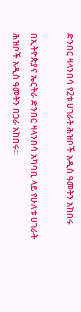ድንበር ዛላንበሳ የ2ቱ ሀገራት ሕዝቦች አዲስ ዓመትን አከበሩ

በኢትዮጵያና ኤርትራ ድንበር ዛላንበሳ አካባቢ ላይ የሁለቱ ሀገራት ሕዝቦች አዲስ ዓመትን በጋራ አከበሩ፡፡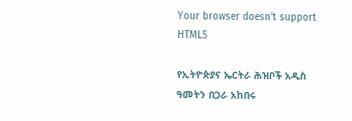Your browser doesn’t support HTML5

የኢትዮጵያና ኤርትራ ሕዝቦች አዲስ ዓመትን በጋራ አከበሩ